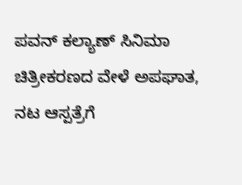ಪವನ್ ಕಲ್ಯಾಣ್ ಸಿನಿಮಾ ಚಿತ್ರೀಕರಣದ ವೇಳೆ ಅಪಘಾತ, ನಟ ಆಸ್ಪತ್ರೆಗೆ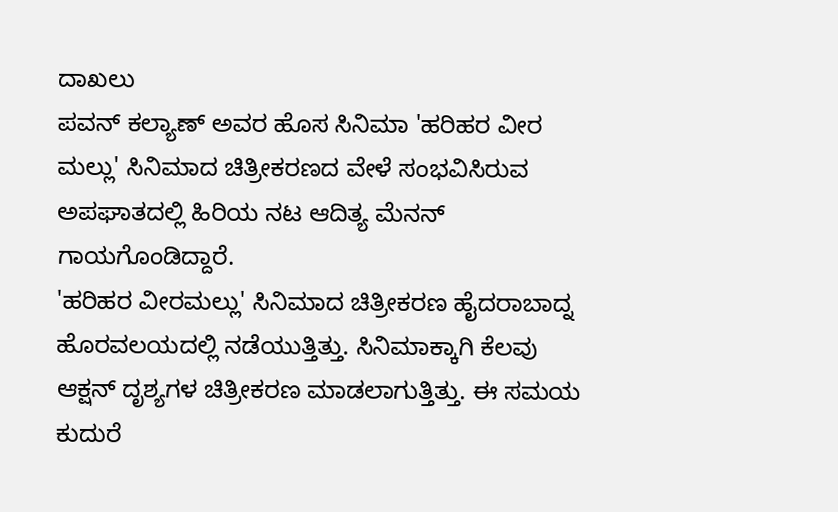ದಾಖಲು
ಪವನ್ ಕಲ್ಯಾಣ್ ಅವರ ಹೊಸ ಸಿನಿಮಾ 'ಹರಿಹರ ವೀರ ಮಲ್ಲು' ಸಿನಿಮಾದ ಚಿತ್ರೀಕರಣದ ವೇಳೆ ಸಂಭವಿಸಿರುವ ಅಪಘಾತದಲ್ಲಿ ಹಿರಿಯ ನಟ ಆದಿತ್ಯ ಮೆನನ್ ಗಾಯಗೊಂಡಿದ್ದಾರೆ.
'ಹರಿಹರ ವೀರಮಲ್ಲು' ಸಿನಿಮಾದ ಚಿತ್ರೀಕರಣ ಹೈದರಾಬಾದ್ನ ಹೊರವಲಯದಲ್ಲಿ ನಡೆಯುತ್ತಿತ್ತು. ಸಿನಿಮಾಕ್ಕಾಗಿ ಕೆಲವು ಆಕ್ಷನ್ ದೃಶ್ಯಗಳ ಚಿತ್ರೀಕರಣ ಮಾಡಲಾಗುತ್ತಿತ್ತು. ಈ ಸಮಯ ಕುದುರೆ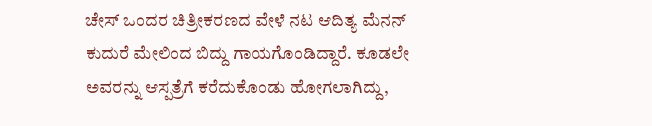ಚೇಸ್ ಒಂದರ ಚಿತ್ರೀಕರಣದ ವೇಳೆ ನಟ ಆದಿತ್ಯ ಮೆನನ್ ಕುದುರೆ ಮೇಲಿಂದ ಬಿದ್ದು ಗಾಯಗೊಂಡಿದ್ದಾರೆ. ಕೂಡಲೇ ಅವರನ್ನು ಆಸ್ಪತ್ರೆಗೆ ಕರೆದುಕೊಂಡು ಹೋಗಲಾಗಿದ್ದು,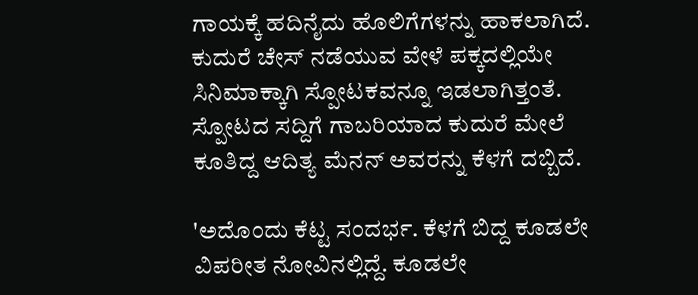ಗಾಯಕ್ಕೆ ಹದಿನೈದು ಹೊಲಿಗೆಗಳನ್ನು ಹಾಕಲಾಗಿದೆ.
ಕುದುರೆ ಚೇಸ್ ನಡೆಯುವ ವೇಳೆ ಪಕ್ಕದಲ್ಲಿಯೇ ಸಿನಿಮಾಕ್ಕಾಗಿ ಸ್ಪೋಟಕವನ್ನೂ ಇಡಲಾಗಿತ್ತಂತೆ. ಸ್ಪೋಟದ ಸದ್ದಿಗೆ ಗಾಬರಿಯಾದ ಕುದುರೆ ಮೇಲೆ ಕೂತಿದ್ದ ಆದಿತ್ಯ ಮೆನನ್ ಅವರನ್ನು ಕೆಳಗೆ ದಬ್ಬಿದೆ.

'ಅದೊಂದು ಕೆಟ್ಟ ಸಂದರ್ಭ. ಕೆಳಗೆ ಬಿದ್ದ ಕೂಡಲೇ ವಿಪರೀತ ನೋವಿನಲ್ಲಿದ್ದೆ. ಕೂಡಲೇ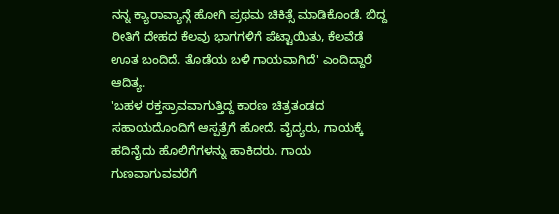ನನ್ನ ಕ್ಯಾರಾವ್ಯಾನ್ಗೆ ಹೋಗಿ ಪ್ರಥಮ ಚಿಕಿತ್ಸೆ ಮಾಡಿಕೊಂಡೆ. ಬಿದ್ದ ರೀತಿಗೆ ದೇಹದ ಕೆಲವು ಭಾಗಗಳಿಗೆ ಪೆಟ್ಟಾಯಿತು, ಕೆಲವೆಡೆ ಊತ ಬಂದಿದೆ. ತೊಡೆಯ ಬಳಿ ಗಾಯವಾಗಿದೆ' ಎಂದಿದ್ದಾರೆ ಆದಿತ್ಯ.
'ಬಹಳ ರಕ್ತಸ್ರಾವವಾಗುತ್ತಿದ್ದ ಕಾರಣ ಚಿತ್ರತಂಡದ ಸಹಾಯದೊಂದಿಗೆ ಆಸ್ಪತ್ರೆಗೆ ಹೋದೆ. ವೈದ್ಯರು, ಗಾಯಕ್ಕೆ ಹದಿನೈದು ಹೊಲಿಗೆಗಳನ್ನು ಹಾಕಿದರು. ಗಾಯ ಗುಣವಾಗುವವರೆಗೆ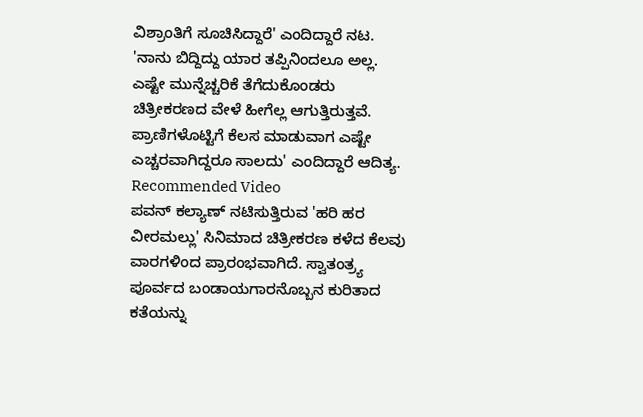ವಿಶ್ರಾಂತಿಗೆ ಸೂಚಿಸಿದ್ದಾರೆ' ಎಂದಿದ್ದಾರೆ ನಟ.
'ನಾನು ಬಿದ್ದಿದ್ದು ಯಾರ ತಪ್ಪಿನಿಂದಲೂ ಅಲ್ಲ. ಎಷ್ಟೇ ಮುನ್ನೆಚ್ಚರಿಕೆ ತೆಗೆದುಕೊಂಡರು ಚಿತ್ರೀಕರಣದ ವೇಳೆ ಹೀಗೆಲ್ಲ ಆಗುತ್ತಿರುತ್ತವೆ. ಪ್ರಾಣಿಗಳೊಟ್ಟಿಗೆ ಕೆಲಸ ಮಾಡುವಾಗ ಎಷ್ಟೇ ಎಚ್ಚರವಾಗಿದ್ದರೂ ಸಾಲದು' ಎಂದಿದ್ದಾರೆ ಆದಿತ್ಯ.
Recommended Video
ಪವನ್ ಕಲ್ಯಾಣ್ ನಟಿಸುತ್ತಿರುವ 'ಹರಿ ಹರ ವೀರಮಲ್ಲು' ಸಿನಿಮಾದ ಚಿತ್ರೀಕರಣ ಕಳೆದ ಕೆಲವು ವಾರಗಳಿಂದ ಪ್ರಾರಂಭವಾಗಿದೆ. ಸ್ವಾತಂತ್ರ್ಯ ಪೂರ್ವದ ಬಂಡಾಯಗಾರನೊಬ್ಬನ ಕುರಿತಾದ ಕತೆಯನ್ನು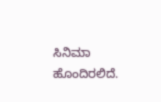ಸಿನಿಮಾ ಹೊಂದಿರಲಿದೆ.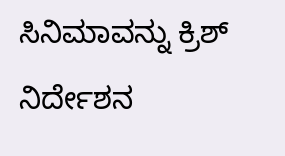ಸಿನಿಮಾವನ್ನು ಕ್ರಿಶ್ ನಿರ್ದೇಶನ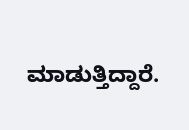ಮಾಡುತ್ತಿದ್ದಾರೆ.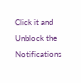Click it and Unblock the Notifications